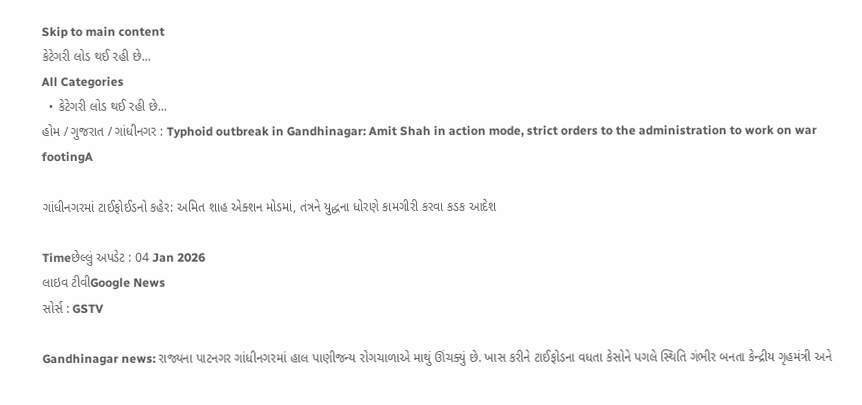Skip to main content
કેટેગરી લોડ થઈ રહી છે...
All Categories
  • કેટેગરી લોડ થઈ રહી છે...
હોમ / ગુજરાત / ગાંધીનગર : Typhoid outbreak in Gandhinagar: Amit Shah in action mode, strict orders to the administration to work on war footingA

ગાંધીનગરમાં ટાઈફોઈડનો કહેર: અમિત શાહ એક્શન મોડમાં, તંત્રને યુદ્ધના ધોરણે કામગીરી કરવા કડક આદેશ

Timeછેલ્લું અપડેટ : 04 Jan 2026
લાઇવ ટીવીGoogle News
સોર્સ : GSTV

Gandhinagar news: રાજ્યના પાટનગર ગાંધીનગરમાં હાલ પાણીજન્ય રોગચાળાએ માથું ઊંચક્યું છે. ખાસ કરીને ટાઈફોડના વધતા કેસોને પગલે સ્થિતિ ગંભીર બનતા કેન્દ્રીય ગૃહમંત્રી અને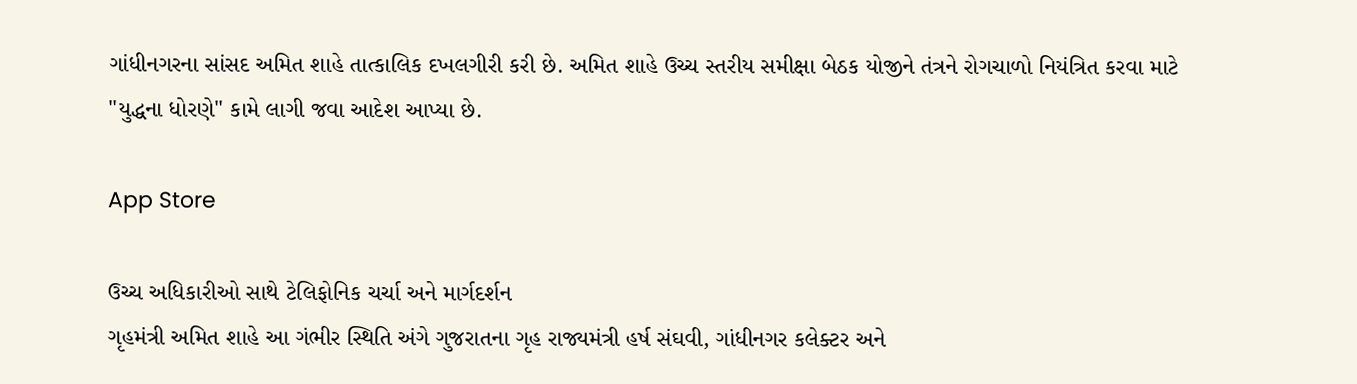ગાંધીનગરના સાંસદ અમિત શાહે તાત્કાલિક દખલગીરી કરી છે. અમિત શાહે ઉચ્ચ સ્તરીય સમીક્ષા બેઠક યોજીને તંત્રને રોગચાળો નિયંત્રિત કરવા માટે "યુદ્ધના ધોરણે" કામે લાગી જવા આદેશ આપ્યા છે.

App Store

ઉચ્ચ અધિકારીઓ સાથે ટેલિફોનિક ચર્ચા અને માર્ગદર્શન
ગૃહમંત્રી અમિત શાહે આ ગંભીર સ્થિતિ અંગે ગુજરાતના ગૃહ રાજ્યમંત્રી હર્ષ સંઘવી, ગાંધીનગર કલેક્ટર અને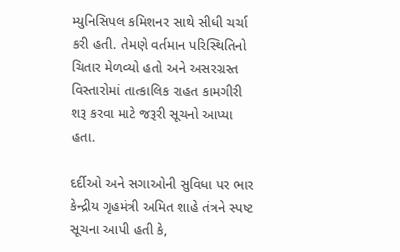મ્યુનિસિપલ કમિશનર સાથે સીધી ચર્ચા કરી હતી. તેમણે વર્તમાન પરિસ્થિતિનો ચિતાર મેળવ્યો હતો અને અસરગ્રસ્ત વિસ્તારોમાં તાત્કાલિક રાહત કામગીરી શરૂ કરવા માટે જરૂરી સૂચનો આપ્યા હતા.

દર્દીઓ અને સગાઓની સુવિધા પર ભાર
કેન્દ્રીય ગૃહમંત્રી અમિત શાહે તંત્રને સ્પષ્ટ સૂચના આપી હતી કે,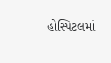હોસ્પિટલમાં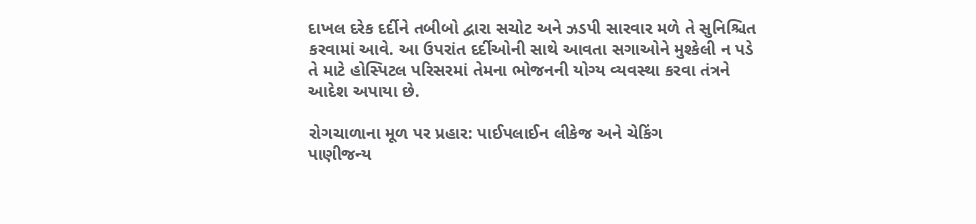દાખલ દરેક દર્દીને તબીબો દ્વારા સચોટ અને ઝડપી સારવાર મળે તે સુનિશ્ચિત કરવામાં આવે. આ ઉપરાંત દર્દીઓની સાથે આવતા સગાઓને મુશ્કેલી ન પડે તે માટે હોસ્પિટલ પરિસરમાં તેમના ભોજનની યોગ્ય વ્યવસ્થા કરવા તંત્રને આદેશ અપાયા છે.

રોગચાળાના મૂળ પર પ્રહાર: પાઈપલાઈન લીકેજ અને ચેકિંગ
પાણીજન્ય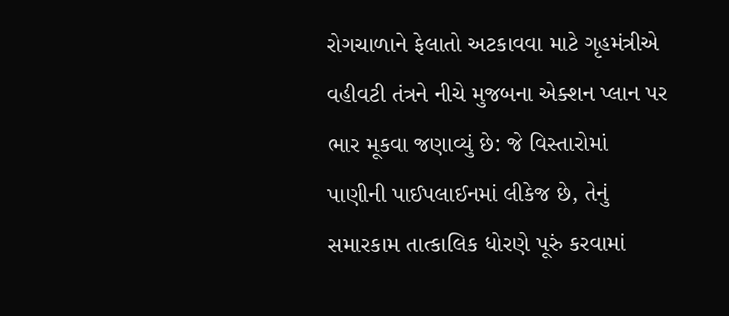રોગચાળાને ફેલાતો અટકાવવા માટે ગૃહમંત્રીએ વહીવટી તંત્રને નીચે મુજબના એક્શન પ્લાન પર ભાર મૂકવા જણાવ્યું છે: જે વિસ્તારોમાં પાણીની પાઈપલાઈનમાં લીકેજ છે, તેનું સમારકામ તાત્કાલિક ધોરણે પૂરું કરવામાં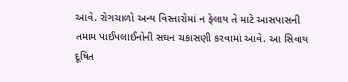આવે. રોગચાળો અન્ય વિસ્તારોમાં ન ફેલાય તે માટે આસપાસની તમામ પાઈપલાઈનોની સઘન ચકાસણી કરવામાં આવે. આ સિવાય દૂષિત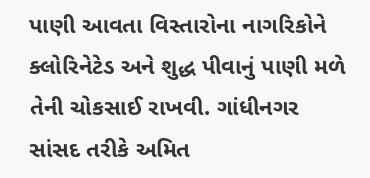પાણી આવતા વિસ્તારોના નાગરિકોને ક્લોરિનેટેડ અને શુદ્ધ પીવાનું પાણી મળે તેની ચોકસાઈ રાખવી. ગાંધીનગર સાંસદ તરીકે અમિત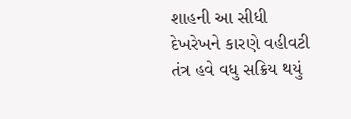શાહની આ સીધી દેખરેખને કારણે વહીવટી તંત્ર હવે વધુ સક્રિય થયું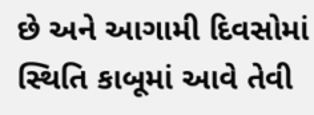છે અને આગામી દિવસોમાં સ્થિતિ કાબૂમાં આવે તેવી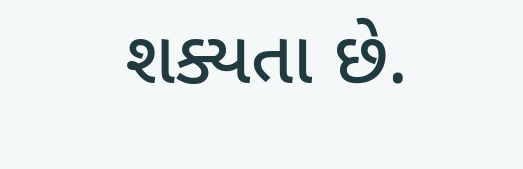શક્યતા છે.